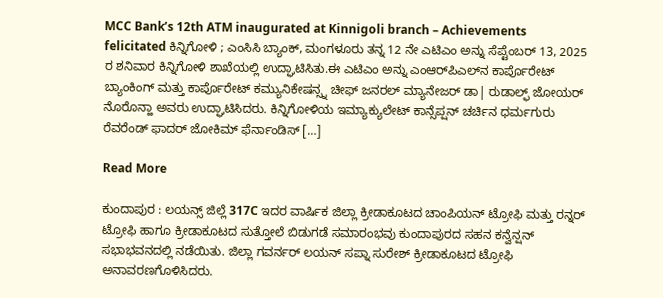MCC Bank’s 12th ATM inaugurated at Kinnigoli branch – Achievements felicitated ಕಿನ್ನಿಗೋಳಿ ; ಎಂಸಿಸಿ ಬ್ಯಾಂಕ್, ಮಂಗಳೂರು ತನ್ನ 12 ನೇ ಎಟಿಎಂ ಅನ್ನು ಸೆಪ್ಟೆಂಬರ್ 13, 2025 ರ ಶನಿವಾರ ಕಿನ್ನಿಗೋಳಿ ಶಾಖೆಯಲ್ಲಿ ಉದ್ಘಾಟಿಸಿತು.ಈ ಎಟಿಎಂ ಅನ್ನು ಎಂಆರ್‌ಪಿಎಲ್‌ನ ಕಾರ್ಪೊರೇಟ್ ಬ್ಯಾಂಕಿಂಗ್ ಮತ್ತು ಕಾರ್ಪೊರೇಟ್ ಕಮ್ಯುನಿಕೇಷನ್ಸ್ನ ಚೀಫ್ ಜನರಲ್ ಮ್ಯಾನೇಜರ್ ಡಾ| ರುಡಾಲ್ಫ್ ಜೋಯರ್ ನೊರೊನ್ಹಾ ಅವರು ಉದ್ಘಾಟಿಸಿದರು. ಕಿನ್ನಿಗೋಳಿಯ ಇಮ್ಯಾಕ್ಯುಲೇಟ್ ಕಾನ್ಸೆಪ್ಷನ್ ಚರ್ಚಿನ ಧರ್ಮಗುರು ರೆವರೆಂಡ್ ಫಾದರ್ ಜೋಕಿಮ್ ಫೆರ್ನಾಂಡಿಸ್ […]

Read More

ಕುಂದಾಪುರ : ಲಯನ್ಸ್ ಜಿಲ್ಲೆ 317C ಇದರ ವಾರ್ಷಿಕ ಜಿಲ್ಲಾ ಕ್ರೀಡಾಕೂಟದ ಚಾಂಪಿಯನ್ ಟ್ರೋಫಿ ಮತ್ತು ರನ್ನರ್ ಟ್ರೋಫಿ ಹಾಗೂ ಕ್ರೀಡಾಕೂಟದ ಸುತ್ತೋಲೆ ಬಿಡುಗಡೆ ಸಮಾರಂಭವು ಕುಂದಾಪುರದ ಸಹನ ಕನ್ವೆನ್ಷನ್ ಸಭಾಭವನದಲ್ಲಿ ನಡೆಯಿತು. ಜಿಲ್ಲಾ ಗವರ್ನರ್ ಲಯನ್ ಸಪ್ನಾ ಸುರೇಶ್ ಕ್ರೀಡಾಕೂಟದ ಟ್ರೋಫಿ ಅನಾವರಣಗೊಳಿಸಿದರು.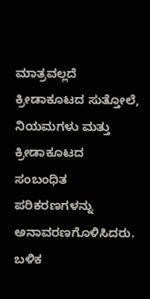ಮಾತ್ರವಲ್ಲದೆ ಕ್ರೀಡಾಕೂಟದ ಸುತ್ತೋಲೆ, ನಿಯಮಗಳು ಮತ್ತು ಕ್ರೀಡಾಕೂಟದ ಸಂಬಂಧಿತ ಪರಿಕರಣಗಳನ್ನು ಅನಾವರಣಗೊಳಿಸಿದರು. ಬಳಿಕ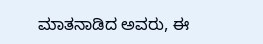ಮಾತನಾಡಿದ ಅವರು, ಈ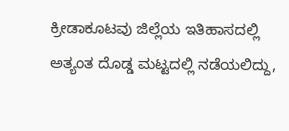ಕ್ರೀಡಾಕೂಟವು ಜಿಲ್ಲೆಯ ಇತಿಹಾಸದಲ್ಲಿ ಅತ್ಯಂತ ದೊಡ್ಡ ಮಟ್ಟದಲ್ಲಿ ನಡೆಯಲಿದ್ದು,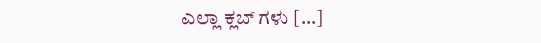ಎಲ್ಲಾ ಕ್ಲಬ್ ಗಳು […]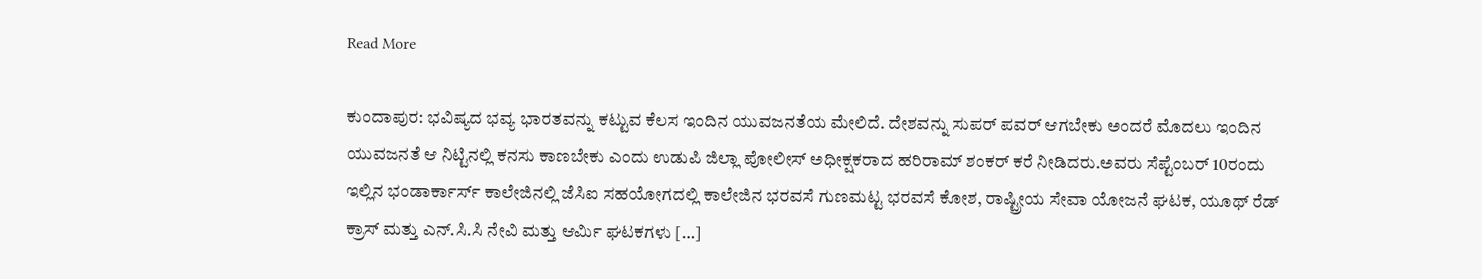Read More

ಕುಂದಾಪುರ: ಭವಿಷ್ಯದ ಭವ್ಯ ಭಾರತವನ್ನು ಕಟ್ಟುವ ಕೆಲಸ ಇಂದಿನ ಯುವಜನತೆಯ ಮೇಲಿದೆ. ದೇಶವನ್ನು ಸುಪರ್ ಪವರ್ ಆಗಬೇಕು ಅಂದರೆ ಮೊದಲು ಇಂದಿನ ಯುವಜನತೆ ಆ ನಿಟ್ಟಿನಲ್ಲಿ ಕನಸು ಕಾಣಬೇಕು ಎಂದು ಉಡುಪಿ ಜಿಲ್ಲಾ ಪೋಲೀಸ್ ಅಧೀಕ್ಷಕರಾದ ಹರಿರಾಮ್ ಶಂಕರ್ ಕರೆ ನೀಡಿದರು.ಅವರು ಸೆಪ್ಟೆಂಬರ್ 10ರಂದು ಇಲ್ಲಿನ ಭಂಡಾರ್ಕಾರ್ಸ್ ಕಾಲೇಜಿನಲ್ಲಿ ಜೆಸಿಐ ಸಹಯೋಗದಲ್ಲಿ ಕಾಲೇಜಿನ ಭರವಸೆ ಗುಣಮಟ್ಟ ಭರವಸೆ ಕೋಶ, ರಾಷ್ಟ್ರೀಯ ಸೇವಾ ಯೋಜನೆ ಘಟಕ, ಯೂಥ್ ರೆಡ್ ಕ್ರಾಸ್ ಮತ್ತು ಎನ್.ಸಿ.ಸಿ ನೇವಿ ಮತ್ತು ಆರ್ಮಿ ಘಟಕಗಳು […]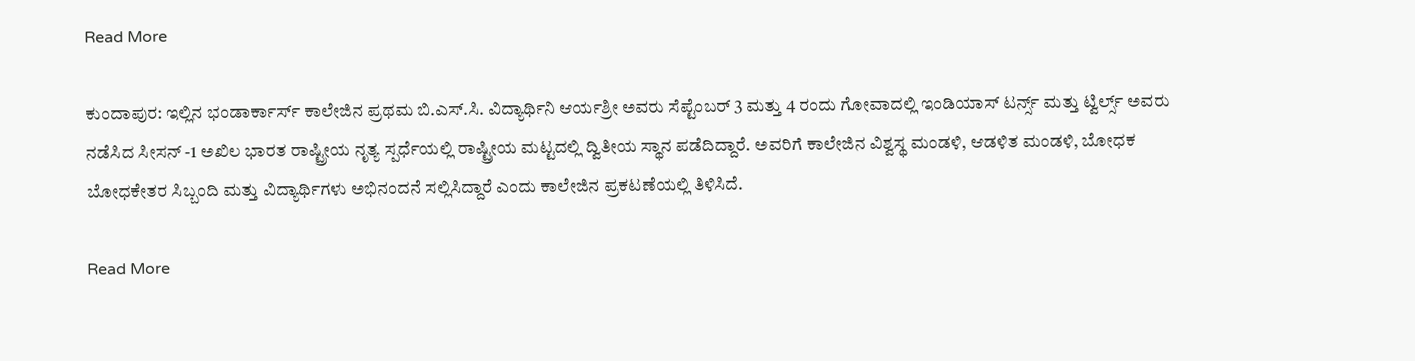Read More

ಕುಂದಾಪುರ: ಇಲ್ಲಿನ ಭಂಡಾರ್ಕಾರ್ಸ್ ಕಾಲೇಜಿನ ಪ್ರಥಮ ಬಿ.ಎಸ್.ಸಿ. ವಿದ್ಯಾರ್ಥಿನಿ ಆರ್ಯಶ್ರೀ ಅವರು ಸೆಪ್ಟೆಂಬರ್ 3 ಮತ್ತು 4 ರಂದು ಗೋವಾದಲ್ಲಿ ಇಂಡಿಯಾಸ್ ಟರ್ನ್ಸ್ ಮತ್ತು ಟ್ವಿರ್ಲ್ಸ್ ಅವರು ನಡೆಸಿದ ಸೀಸನ್ -1 ಅಖಿಲ ಭಾರತ ರಾಷ್ಟ್ರೀಯ ನೃತ್ಯ ಸ್ಪರ್ಧೆಯಲ್ಲಿ ರಾಷ್ಟ್ರೀಯ ಮಟ್ಟದಲ್ಲಿ ದ್ವಿತೀಯ ಸ್ಥಾನ ಪಡೆದಿದ್ದಾರೆ. ಅವರಿಗೆ ಕಾಲೇಜಿನ ವಿಶ್ವಸ್ಥ ಮಂಡಳಿ, ಆಡಳಿತ ಮಂಡಳಿ, ಬೋಧಕ ಬೋಧಕೇತರ ಸಿಬ್ಬಂದಿ ಮತ್ತು ವಿದ್ಯಾರ್ಥಿಗಳು ಅಭಿನಂದನೆ ಸಲ್ಲಿಸಿದ್ದಾರೆ ಎಂದು ಕಾಲೇಜಿನ ಪ್ರಕಟಣೆಯಲ್ಲಿ ತಿಳಿಸಿದೆ.

Read More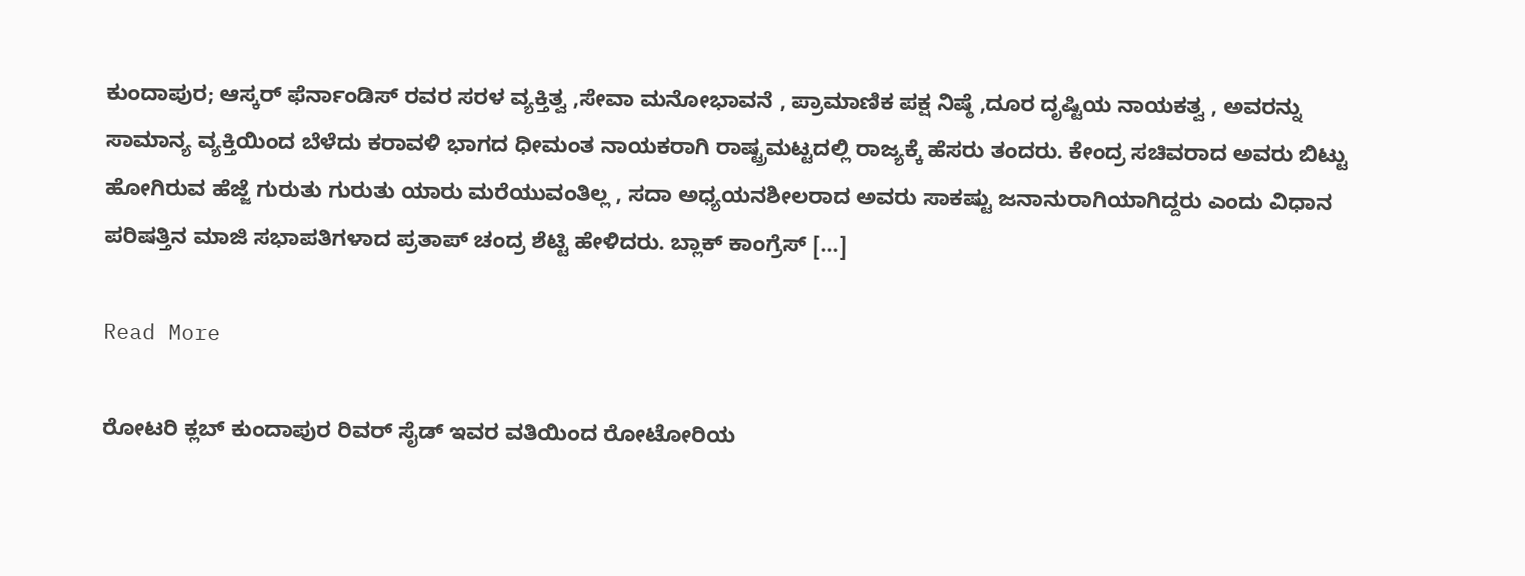ಕುಂದಾಪುರ; ಆಸ್ಕರ್ ಫೆರ್ನಾಂಡಿಸ್ ರವರ ಸರಳ ವ್ಯಕ್ತಿತ್ವ ,ಸೇವಾ ಮನೋಭಾವನೆ , ಪ್ರಾಮಾಣಿಕ ಪಕ್ಷ ನಿಷ್ಠೆ ,ದೂರ ದೃಷ್ಟಿಯ ನಾಯಕತ್ವ , ಅವರನ್ನು ಸಾಮಾನ್ಯ ವ್ಯಕ್ತಿಯಿಂದ ಬೆಳೆದು ಕರಾವಳಿ ಭಾಗದ ಧೀಮಂತ ನಾಯಕರಾಗಿ ರಾಷ್ಟ್ರಮಟ್ಟದಲ್ಲಿ ರಾಜ್ಯಕ್ಕೆ ಹೆಸರು ತಂದರು. ಕೇಂದ್ರ ಸಚಿವರಾದ ಅವರು ಬಿಟ್ಟು ಹೋಗಿರುವ ಹೆಜ್ಜೆ ಗುರುತು ಗುರುತು ಯಾರು ಮರೆಯುವಂತಿಲ್ಲ , ಸದಾ ಅಧ್ಯಯನಶೀಲರಾದ ಅವರು ಸಾಕಷ್ಟು ಜನಾನುರಾಗಿಯಾಗಿದ್ದರು ಎಂದು ವಿಧಾನ ಪರಿಷತ್ತಿನ ಮಾಜಿ ಸಭಾಪತಿಗಳಾದ ಪ್ರತಾಪ್ ಚಂದ್ರ ಶೆಟ್ಟಿ ಹೇಳಿದರು. ಬ್ಲಾಕ್ ಕಾಂಗ್ರೆಸ್ […]

Read More

ರೋಟರಿ ಕ್ಲಬ್ ಕುಂದಾಪುರ ರಿವರ್ ಸೈಡ್ ಇವರ ವತಿಯಿಂದ ರೋಟೋರಿಯ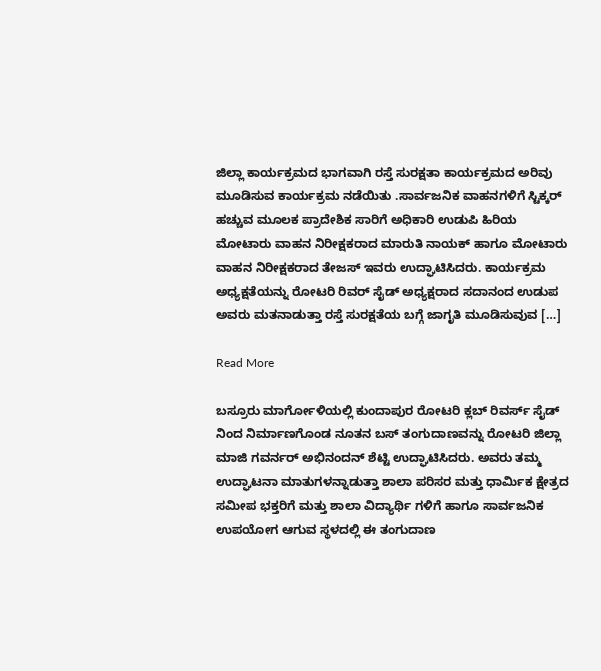ಜಿಲ್ಲಾ ಕಾರ್ಯಕ್ರಮದ ಭಾಗವಾಗಿ ರಸ್ತೆ ಸುರಕ್ಷತಾ ಕಾರ್ಯಕ್ರಮದ ಅರಿವು ಮೂಡಿಸುವ ಕಾರ್ಯಕ್ರಮ ನಡೆಯಿತು .ಸಾರ್ವಜನಿಕ ವಾಹನಗಳಿಗೆ ಸ್ಟಿಕ್ಕರ್ ಹಚ್ಚುವ ಮೂಲಕ ಪ್ರಾದೇಶಿಕ ಸಾರಿಗೆ ಅಧಿಕಾರಿ ಉಡುಪಿ ಹಿರಿಯ ಮೋಟಾರು ವಾಹನ ನಿರೀಕ್ಷಕರಾದ ಮಾರುತಿ ನಾಯಕ್ ಹಾಗೂ ಮೋಟಾರು ವಾಹನ ನಿರೀಕ್ಷಕರಾದ ತೇಜಸ್ ಇವರು ಉದ್ಘಾಟಿಸಿದರು. ಕಾರ್ಯಕ್ರಮ ಅಧ್ಯಕ್ಷತೆಯನ್ನು ರೋಟರಿ ರಿವರ್ ಸೈಡ್ ಅಧ್ಯಕ್ಷರಾದ ಸದಾನಂದ ಉಡುಪ ಅವರು ಮತನಾಡುತ್ತಾ ರಸ್ತೆ ಸುರಕ್ಷತೆಯ ಬಗ್ಗೆ ಜಾಗೃತಿ ಮೂಡಿಸುವುವ […]

Read More

ಬಸ್ರೂರು ಮಾರ್ಗೋಳಿಯಲ್ಲಿ ಕುಂದಾಪುರ ರೋಟರಿ ಕ್ಲಬ್ ರಿವರ್ಸ್ ಸೈಡ್ ನಿಂದ ನಿರ್ಮಾಣಗೊಂಡ ನೂತನ ಬಸ್ ತಂಗುದಾಣವನ್ನು ರೋಟರಿ ಜಿಲ್ಲಾ ಮಾಜಿ ಗವರ್ನರ್ ಅಭಿನಂದನ್ ಶೆಟ್ಟಿ ಉದ್ಘಾಟಿಸಿದರು. ಅವರು ತಮ್ಮ ಉದ್ಘಾಟನಾ ಮಾತುಗಳನ್ನಾಡುತ್ತಾ ಶಾಲಾ ಪರಿಸರ ಮತ್ತು ಧಾರ್ಮಿಕ ಕ್ಷೇತ್ರದ ಸಮೀಪ ಭಕ್ತರಿಗೆ ಮತ್ತು ಶಾಲಾ ವಿದ್ಯಾರ್ಥಿ ಗಳಿಗೆ ಹಾಗೂ ಸಾರ್ವಜನಿಕ ಉಪಯೋಗ ಆಗುವ ಸ್ಥಳದಲ್ಲಿ ಈ ತಂಗುದಾಣ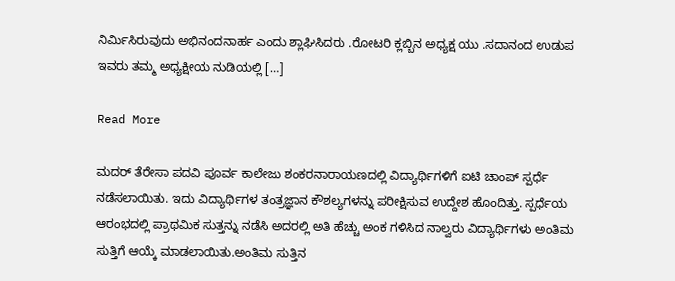ನಿರ್ಮಿಸಿರುವುದು ಅಭಿನಂದನಾರ್ಹ ಎಂದು ಶ್ಲಾಘಿಸಿದರು .ರೋಟರಿ ಕ್ಲಬ್ಬಿನ ಅಧ್ಯಕ್ಷ ಯು .ಸದಾನಂದ ಉಡುಪ ಇವರು ತಮ್ಮ ಅಧ್ಯಕ್ಷೀಯ ನುಡಿಯಲ್ಲಿ […]

Read More

ಮದರ್ ತೆರೇಸಾ ಪದವಿ ಪೂರ್ವ ಕಾಲೇಜು ಶಂಕರನಾರಾಯಣದಲ್ಲಿ ವಿದ್ಯಾರ್ಥಿಗಳಿಗೆ ಐಟಿ ಚಾಂಪ್ ಸ್ಪರ್ಧೆ ನಡೆಸಲಾಯಿತು. ಇದು ವಿದ್ಯಾರ್ಥಿಗಳ ತಂತ್ರಜ್ಞಾನ ಕೌಶಲ್ಯಗಳನ್ನು ಪರೀಕ್ಷಿಸುವ ಉದ್ದೇಶ ಹೊಂದಿತ್ತು. ಸ್ಪರ್ಧೆಯ ಆರಂಭದಲ್ಲಿ ಪ್ರಾಥಮಿಕ ಸುತ್ತನ್ನು ನಡೆಸಿ ಅದರಲ್ಲಿ ಅತಿ ಹೆಚ್ಚು ಅಂಕ ಗಳಿಸಿದ ನಾಲ್ವರು ವಿದ್ಯಾರ್ಥಿಗಳು ಅಂತಿಮ ಸುತ್ತಿಗೆ ಆಯ್ಕೆ ಮಾಡಲಾಯಿತು.ಅಂತಿಮ ಸುತ್ತಿನ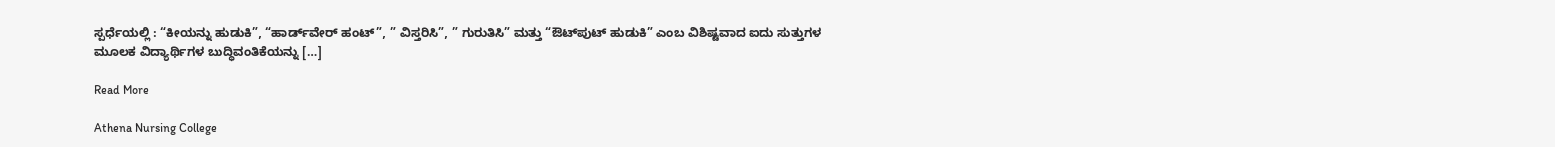ಸ್ಪರ್ಧೆಯಲ್ಲಿ : “ಕೀಯನ್ನು ಹುಡುಕಿ”, “ಹಾರ್ಡ್‌ವೇರ್ ಹಂಟ್”, ” ವಿಸ್ತರಿಸಿ”, ” ಗುರುತಿಸಿ” ಮತ್ತು “ಔಟ್‌ಪುಟ್ ಹುಡುಕಿ” ಎಂಬ ವಿಶಿಷ್ಟವಾದ ಐದು ಸುತ್ತುಗಳ ಮೂಲಕ ವಿದ್ಯಾರ್ಥಿಗಳ ಬುದ್ಧಿವಂತಿಕೆಯನ್ನು […]

Read More

Athena Nursing College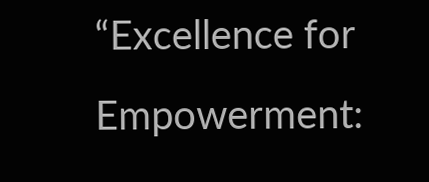“Excellence for Empowerment: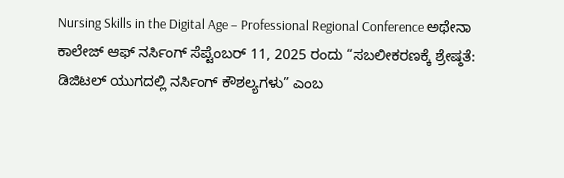Nursing Skills in the Digital Age – Professional Regional Conference ಅಥೇನಾ ಕಾಲೇಜ್ ಆಫ್ ನರ್ಸಿಂಗ್ ಸೆಪ್ಟೆಂಬರ್ 11, 2025 ರಂದು “ಸಬಲೀಕರಣಕ್ಕೆ ಶ್ರೇಷ್ಠತೆ: ಡಿಜಿಟಲ್ ಯುಗದಲ್ಲಿ ನರ್ಸಿಂಗ್ ಕೌಶಲ್ಯಗಳು” ಎಂಬ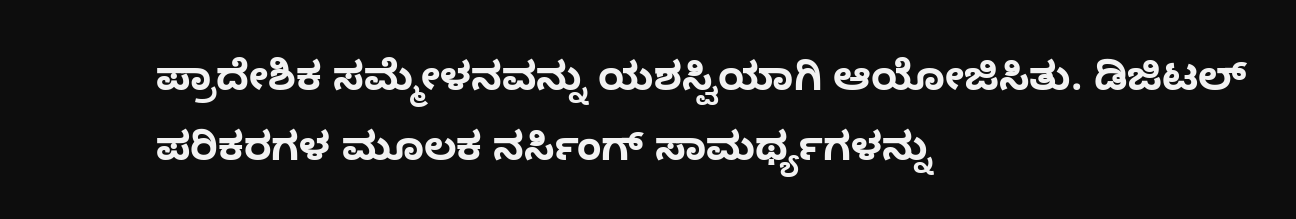ಪ್ರಾದೇಶಿಕ ಸಮ್ಮೇಳನವನ್ನು ಯಶಸ್ವಿಯಾಗಿ ಆಯೋಜಿಸಿತು. ಡಿಜಿಟಲ್ ಪರಿಕರಗಳ ಮೂಲಕ ನರ್ಸಿಂಗ್ ಸಾಮರ್ಥ್ಯಗಳನ್ನು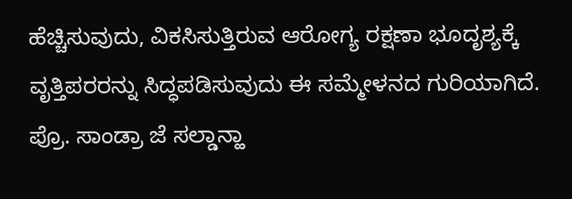ಹೆಚ್ಚಿಸುವುದು, ವಿಕಸಿಸುತ್ತಿರುವ ಆರೋಗ್ಯ ರಕ್ಷಣಾ ಭೂದೃಶ್ಯಕ್ಕೆ ವೃತ್ತಿಪರರನ್ನು ಸಿದ್ಧಪಡಿಸುವುದು ಈ ಸಮ್ಮೇಳನದ ಗುರಿಯಾಗಿದೆ. ಪ್ರೊ. ಸಾಂಡ್ರಾ ಜೆ ಸಲ್ಡಾನ್ಹಾ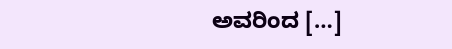ಅವರಿಂದ […]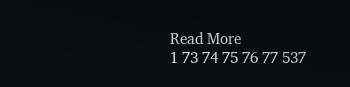Read More
1 73 74 75 76 77 537